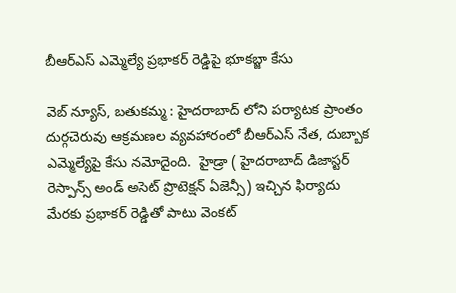బీఆర్ఎస్ ఎమ్మెల్యే ప్రభాకర్ రెడ్డిపై భూకబ్జా కేసు

వెబ్ న్యూస్, బతుకమ్మ : హైదరాబాద్ లోని పర్యాటక ప్రాంతం దుర్గచెరువు ఆక్రమణల వ్యవహారంలో బీఆర్ఎస్ నేత, దుబ్బాక ఎమ్మెల్యేపై కేసు నమోదైంది.  హైడ్రా ( హైదరాబాద్ డిజాస్టర్ రెస్పాన్స్ అండ్ అసెట్ ప్రొటెక్షన్ ఏజెన్సీ) ఇచ్చిన ఫిర్యాదు మేరకు ప్రభాకర్ రెడ్డితో పాటు వెంకట్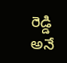రెడ్డి అనే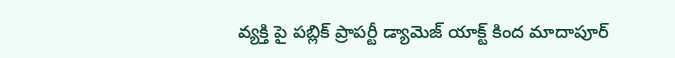వ్యక్తి పై పబ్లిక్ ప్రాపర్టీ డ్యామెజ్ యాక్ట్ కింద మాదాపూర్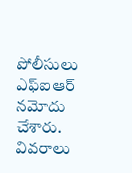పోలీసులు ఎఫ్ఐఆర్ నమోదు చేశారు.  వివరాలు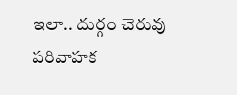ఇలా.. దుర్గం చెరువు పరివాహక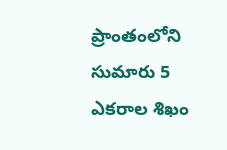ప్రాంతంలోని సుమారు 5 ఎకరాల శిఖం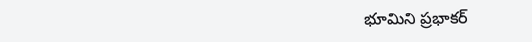భూమిని ప్రభాకర్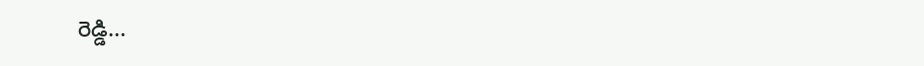రెడ్డి...